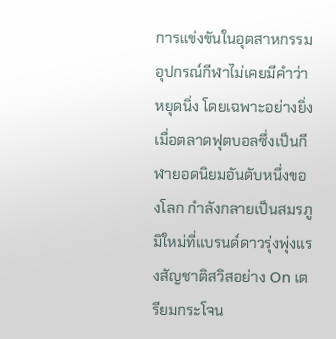การแข่งขันในอุตสาหกรรมอุปกรณ์กีฬาไม่เคยมีคำว่าหยุดนิ่ง โดยเฉพาะอย่างยิ่งเมื่อตลาดฟุตบอลซึ่งเป็นกีฬายอดนิยมอันดับหนึ่งของโลก กำลังกลายเป็นสมรภูมิใหม่ที่แบรนด์ดาวรุ่งพุ่งแรงสัญชาติสวิสอย่าง On เตรียมกระโจน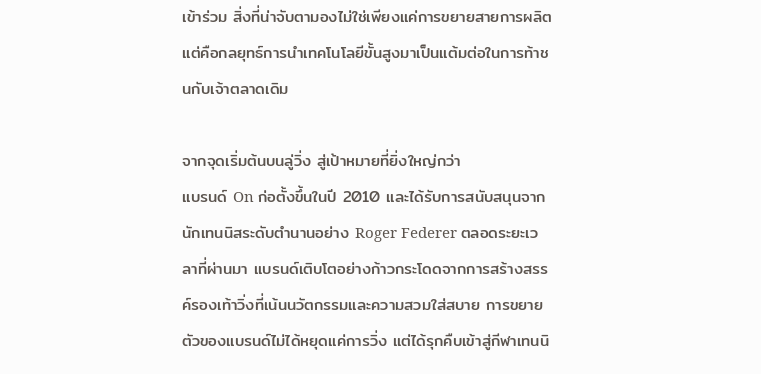เข้าร่วม สิ่งที่น่าจับตามองไม่ใช่เพียงแค่การขยายสายการผลิต แต่คือกลยุทธ์การนำเทคโนโลยีขั้นสูงมาเป็นแต้มต่อในการท้าชนกับเจ้าตลาดเดิม

จากจุดเริ่มต้นบนลู่วิ่ง สู่เป้าหมายที่ยิ่งใหญ่กว่า
แบรนด์ On ก่อตั้งขึ้นในปี 2010 และได้รับการสนับสนุนจากนักเทนนิสระดับตำนานอย่าง Roger Federer ตลอดระยะเวลาที่ผ่านมา แบรนด์เติบโตอย่างก้าวกระโดดจากการสร้างสรรค์รองเท้าวิ่งที่เน้นนวัตกรรมและความสวมใส่สบาย การขยายตัวของแบรนด์ไม่ได้หยุดแค่การวิ่ง แต่ได้รุกคืบเข้าสู่กีฬาเทนนิ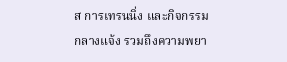ส การเทรนนิ่ง และกิจกรรมกลางแจ้ง รวมถึงความพยา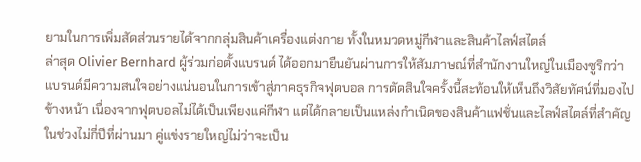ยามในการเพิ่มสัดส่วนรายได้จากกลุ่มสินค้าเครื่องแต่งกาย ทั้งในหมวดหมู่กีฬาและสินค้าไลฟ์สไตล์
ล่าสุด Olivier Bernhard ผู้ร่วมก่อตั้งแบรนด์ ได้ออกมายืนยันผ่านการให้สัมภาษณ์ที่สำนักงานใหญ่ในเมืองซูริกว่า แบรนด์มีความสนใจอย่างแน่นอนในการเข้าสู่ภาคธุรกิจฟุตบอล การตัดสินใจครั้งนี้สะท้อนให้เห็นถึงวิสัยทัศน์ที่มองไปข้างหน้า เนื่องจากฟุตบอลไม่ได้เป็นเพียงแค่กีฬา แต่ได้กลายเป็นแหล่งกำเนิดของสินค้าแฟชั่นและไลฟ์สไตล์ที่สำคัญในช่วงไม่กี่ปีที่ผ่านมา คู่แข่งรายใหญ่ไม่ว่าจะเป็น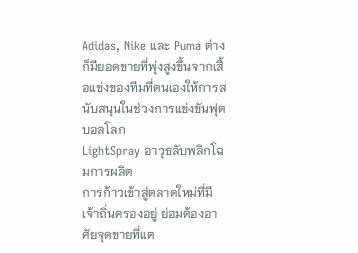Adidas, Nike และ Puma ต่างก็มียอดขายที่พุ่งสูงขึ้นจากเสื้อแข่งของทีมที่ตนเองให้การสนับสนุนในช่วงการแข่งขันฟุตบอลโลก
LightSpray อาวุธลับพลิกโฉมการผลิต
การก้าวเข้าสู่ตลาดใหม่ที่มีเจ้าถิ่นครองอยู่ ย่อมต้องอาศัยจุดขายที่แต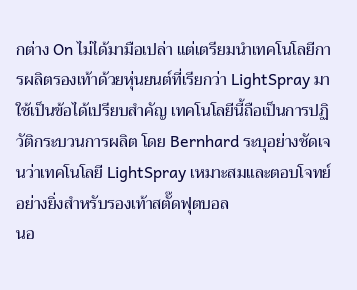กต่าง On ไม่ได้มามือเปล่า แต่เตรียมนำเทคโนโลยีการผลิตรองเท้าด้วยหุ่นยนต์ที่เรียกว่า LightSpray มาใช้เป็นข้อได้เปรียบสำคัญ เทคโนโลยีนี้ถือเป็นการปฏิวัติกระบวนการผลิต โดย Bernhard ระบุอย่างชัดเจนว่าเทคโนโลยี LightSpray เหมาะสมและตอบโจทย์อย่างยิ่งสำหรับรองเท้าสตั๊ดฟุตบอล
นอ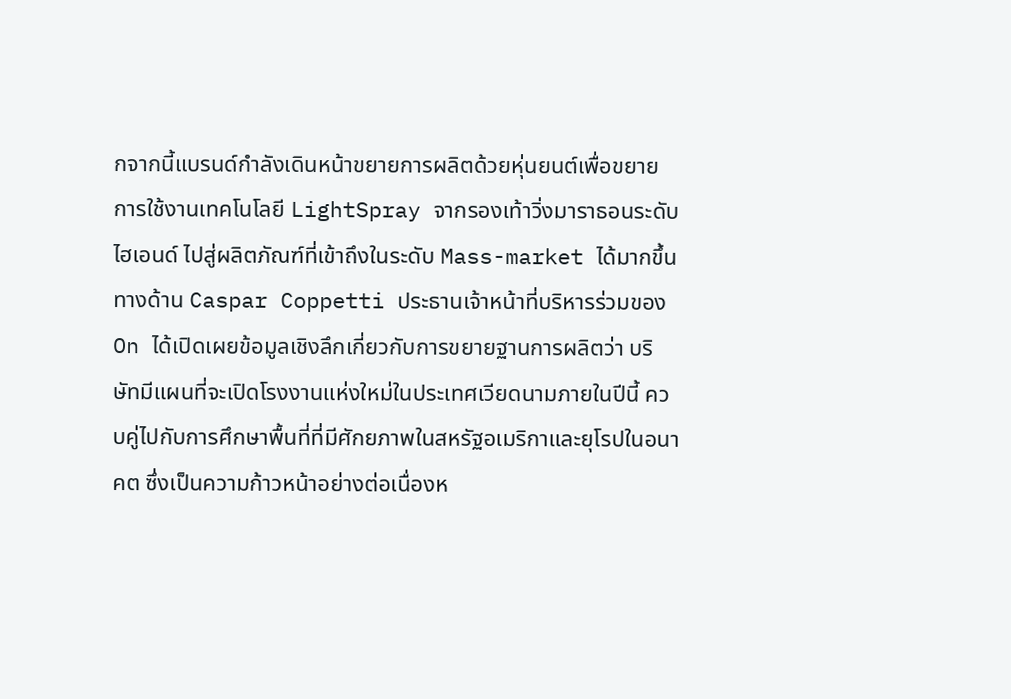กจากนี้แบรนด์กำลังเดินหน้าขยายการผลิตด้วยหุ่นยนต์เพื่อขยายการใช้งานเทคโนโลยี LightSpray จากรองเท้าวิ่งมาราธอนระดับไฮเอนด์ ไปสู่ผลิตภัณฑ์ที่เข้าถึงในระดับ Mass-market ได้มากขึ้น ทางด้าน Caspar Coppetti ประธานเจ้าหน้าที่บริหารร่วมของ On ได้เปิดเผยข้อมูลเชิงลึกเกี่ยวกับการขยายฐานการผลิตว่า บริษัทมีแผนที่จะเปิดโรงงานแห่งใหม่ในประเทศเวียดนามภายในปีนี้ ควบคู่ไปกับการศึกษาพื้นที่ที่มีศักยภาพในสหรัฐอเมริกาและยุโรปในอนาคต ซึ่งเป็นความก้าวหน้าอย่างต่อเนื่องห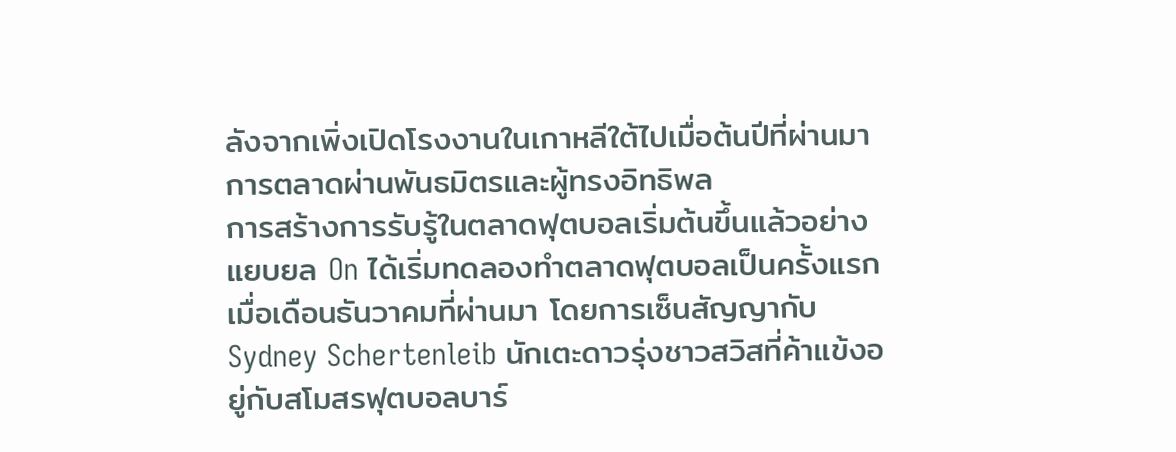ลังจากเพิ่งเปิดโรงงานในเกาหลีใต้ไปเมื่อต้นปีที่ผ่านมา
การตลาดผ่านพันธมิตรและผู้ทรงอิทธิพล
การสร้างการรับรู้ในตลาดฟุตบอลเริ่มต้นขึ้นแล้วอย่างแยบยล On ได้เริ่มทดลองทำตลาดฟุตบอลเป็นครั้งแรกเมื่อเดือนธันวาคมที่ผ่านมา โดยการเซ็นสัญญากับ Sydney Schertenleib นักเตะดาวรุ่งชาวสวิสที่ค้าแข้งอยู่กับสโมสรฟุตบอลบาร์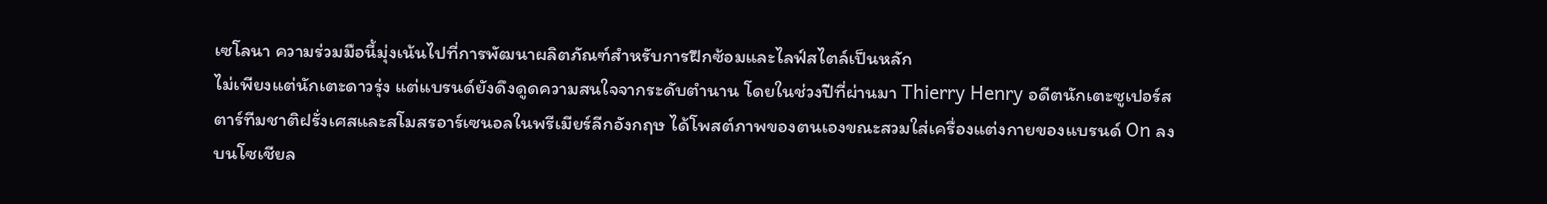เซโลนา ความร่วมมือนี้มุ่งเน้นไปที่การพัฒนาผลิตภัณฑ์สำหรับการฝึกซ้อมและไลฟ์สไตล์เป็นหลัก
ไม่เพียงแต่นักเตะดาวรุ่ง แต่แบรนด์ยังดึงดูดความสนใจจากระดับตำนาน โดยในช่วงปีที่ผ่านมา Thierry Henry อดีตนักเตะซูเปอร์สตาร์ทีมชาติฝรั่งเศสและสโมสรอาร์เซนอลในพรีเมียร์ลีกอังกฤษ ได้โพสต์ภาพของตนเองขณะสวมใส่เครื่องแต่งกายของแบรนด์ On ลงบนโซเชียล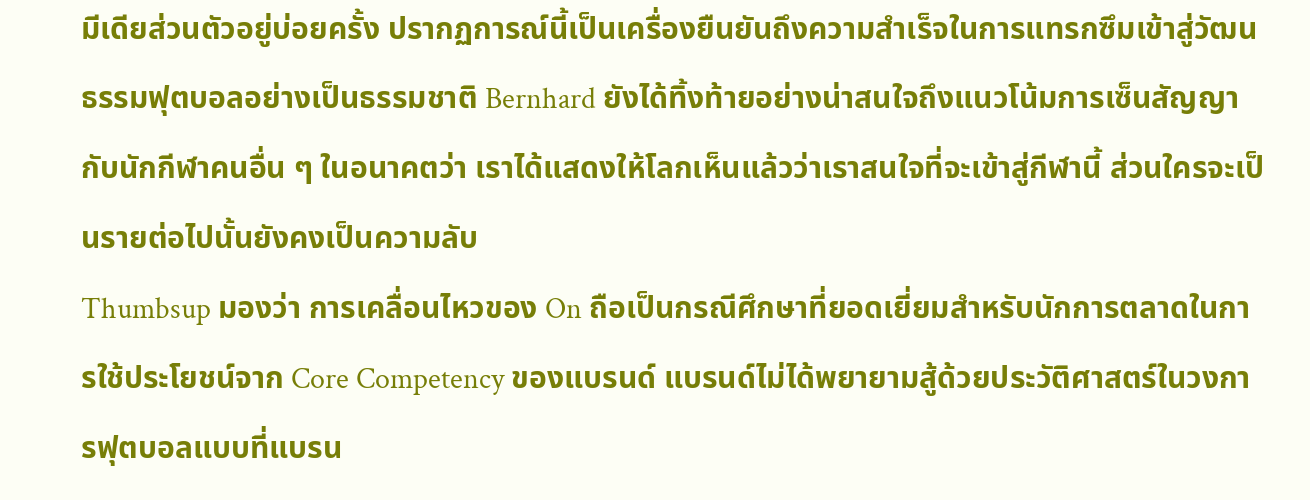มีเดียส่วนตัวอยู่บ่อยครั้ง ปรากฏการณ์นี้เป็นเครื่องยืนยันถึงความสำเร็จในการแทรกซึมเข้าสู่วัฒนธรรมฟุตบอลอย่างเป็นธรรมชาติ Bernhard ยังได้ทิ้งท้ายอย่างน่าสนใจถึงแนวโน้มการเซ็นสัญญากับนักกีฬาคนอื่น ๆ ในอนาคตว่า เราได้แสดงให้โลกเห็นแล้วว่าเราสนใจที่จะเข้าสู่กีฬานี้ ส่วนใครจะเป็นรายต่อไปนั้นยังคงเป็นความลับ
Thumbsup มองว่า การเคลื่อนไหวของ On ถือเป็นกรณีศึกษาที่ยอดเยี่ยมสำหรับนักการตลาดในการใช้ประโยชน์จาก Core Competency ของแบรนด์ แบรนด์ไม่ได้พยายามสู้ด้วยประวัติศาสตร์ในวงการฟุตบอลแบบที่แบรน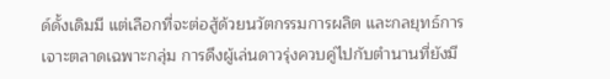ด์ดั้งเดิมมี แต่เลือกที่จะต่อสู้ด้วยนวัตกรรมการผลิต และกลยุทธ์การเจาะตลาดเฉพาะกลุ่ม การดึงผู้เล่นดาวรุ่งควบคู่ไปกับตำนานที่ยังมี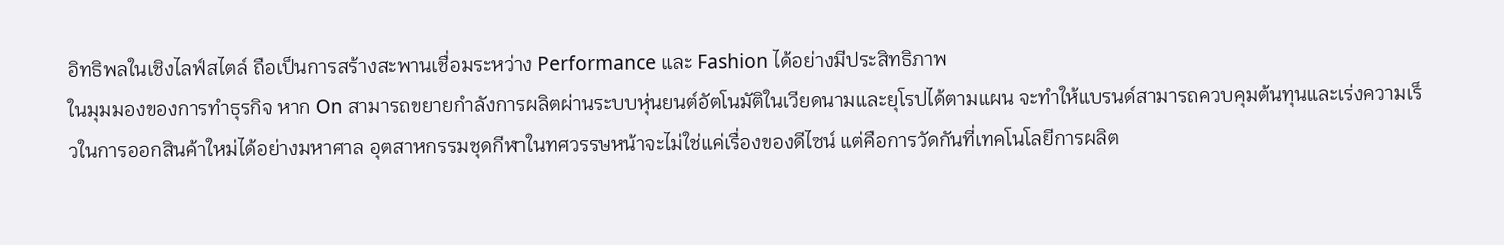อิทธิพลในเชิงไลฟ์สไตล์ ถือเป็นการสร้างสะพานเชื่อมระหว่าง Performance และ Fashion ได้อย่างมีประสิทธิภาพ
ในมุมมองของการทำธุรกิจ หาก On สามารถขยายกำลังการผลิตผ่านระบบหุ่นยนต์อัตโนมัติในเวียดนามและยุโรปได้ตามแผน จะทำให้แบรนด์สามารถควบคุมต้นทุนและเร่งความเร็วในการออกสินค้าใหม่ได้อย่างมหาศาล อุตสาหกรรมชุดกีฬาในทศวรรษหน้าจะไม่ใช่แค่เรื่องของดีไซน์ แต่คือการวัดกันที่เทคโนโลยีการผลิต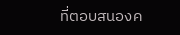ที่ตอบสนองค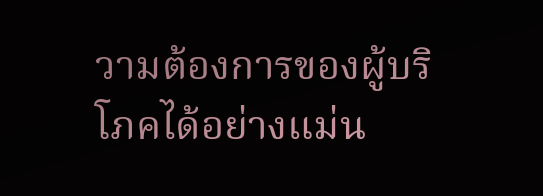วามต้องการของผู้บริโภคได้อย่างแม่น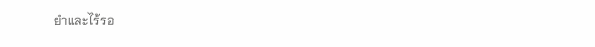ยำและไร้รอ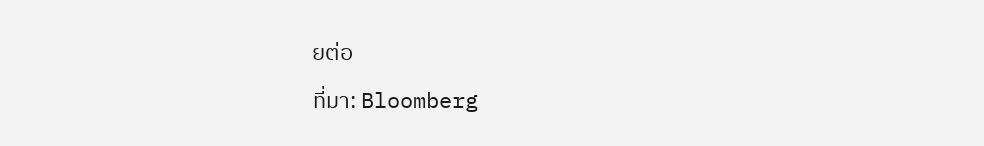ยต่อ
ที่มา: Bloomberg